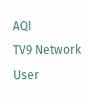AQI
TV9 Network
User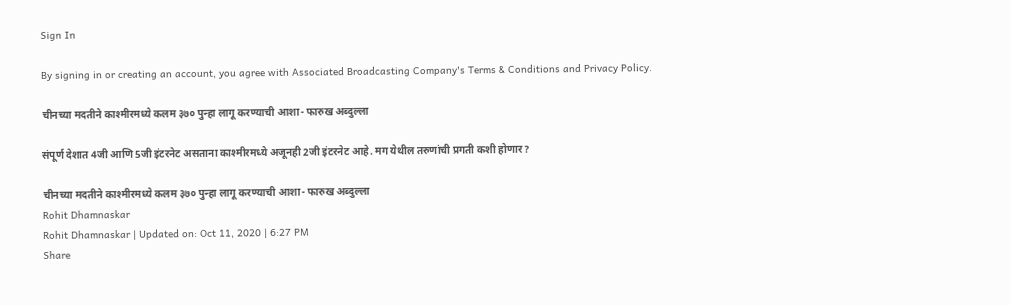Sign In

By signing in or creating an account, you agree with Associated Broadcasting Company's Terms & Conditions and Privacy Policy.

चीनच्या मदतीने काश्मीरमध्ये कलम ३७० पुन्हा लागू करण्याची आशा- फारुख अब्दुल्ला

संपूर्ण देशात 4जी आणि 5जी इंटरनेट असताना काश्मीरमध्ये अजूनही 2जी इंटरनेट आहे. मग येथील तरुणांची प्रगती कशी होणार?

चीनच्या मदतीने काश्मीरमध्ये कलम ३७० पुन्हा लागू करण्याची आशा- फारुख अब्दुल्ला
Rohit Dhamnaskar
Rohit Dhamnaskar | Updated on: Oct 11, 2020 | 6:27 PM
Share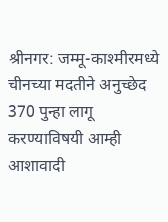श्रीनगर: जम्मू-काश्मीरमध्ये चीनच्या मदतीने अनुच्छेद 370 पुन्हा लागू करण्याविषयी आम्ही आशावादी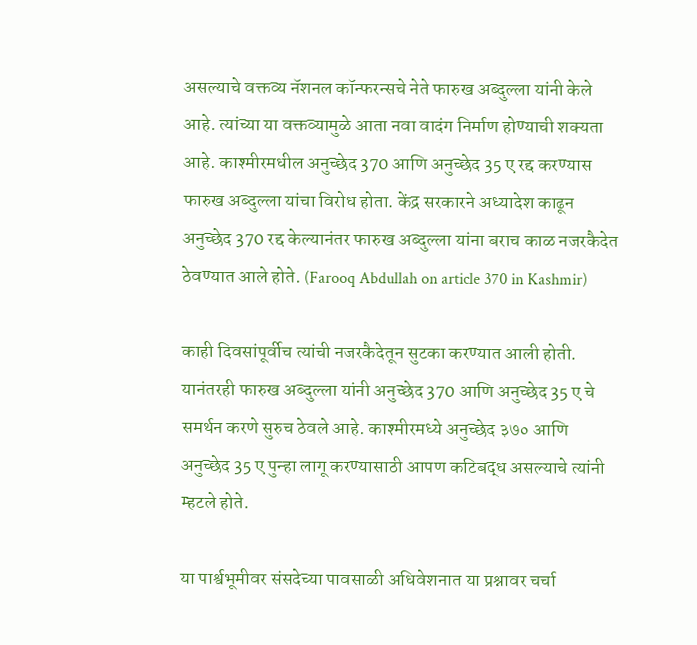असल्याचे वक्तव्य नॅशनल कॉन्फरन्सचे नेते फारुख अब्दुल्ला यांनी केले आहे. त्यांच्या या वक्तव्यामुळे आता नवा वादंग निर्माण होण्याची शक्यता आहे. काश्मीरमधील अनुच्छेद 370 आणि अनुच्छेद 35 ए रद्द करण्यास फारुख अब्दुल्ला यांचा विरोध होता. केंद्र सरकारने अध्यादेश काढून अनुच्छेद 370 रद्द केल्यानंतर फारुख अब्दुल्ला यांना बराच काळ नजरकैदेत ठेवण्यात आले होते. (Farooq Abdullah on article 370 in Kashmir)

काही दिवसांपूर्वीच त्यांची नजरकैदेतून सुटका करण्यात आली होती. यानंतरही फारुख अब्दुल्ला यांनी अनुच्छेद 370 आणि अनुच्छेद 35 ए चे समर्थन करणे सुरुच ठेवले आहे. काश्मीरमध्ये अनुच्छेद ३७० आणि अनुच्छेद 35 ए पुन्हा लागू करण्यासाठी आपण कटिबद्ध असल्याचे त्यांनी म्हटले होते.

या पार्श्वभूमीवर संसदेच्या पावसाळी अधिवेशनात या प्रश्नावर चर्चा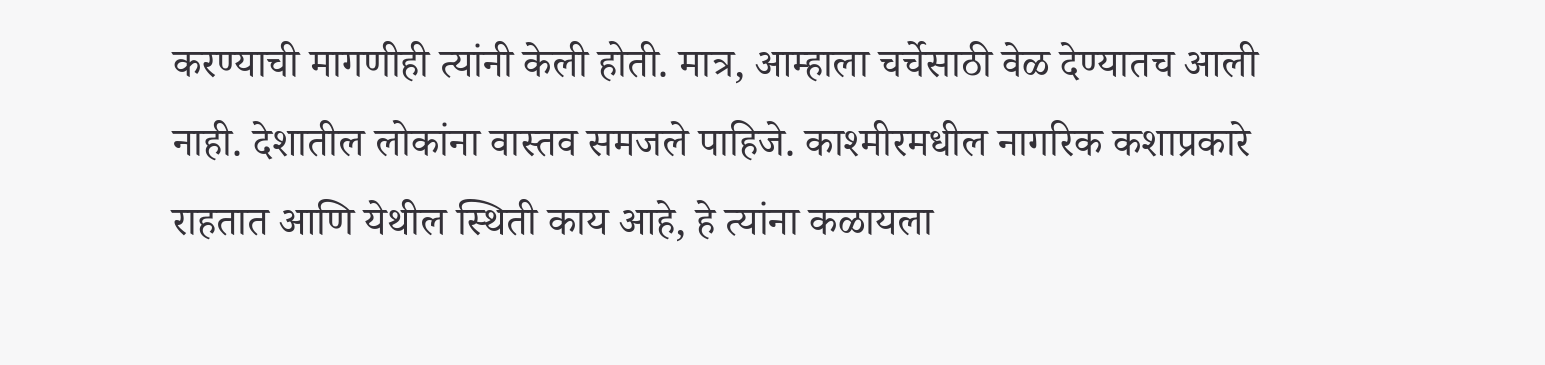करण्याची मागणीही त्यांनी केली होती. मात्र, आम्हाला चर्चेसाठी वेळ देण्यातच आली नाही. देशातील लोकांना वास्तव समजले पाहिजे. काश्मीरमधील नागरिक कशाप्रकारे राहतात आणि येथील स्थिती काय आहे, हे त्यांना कळायला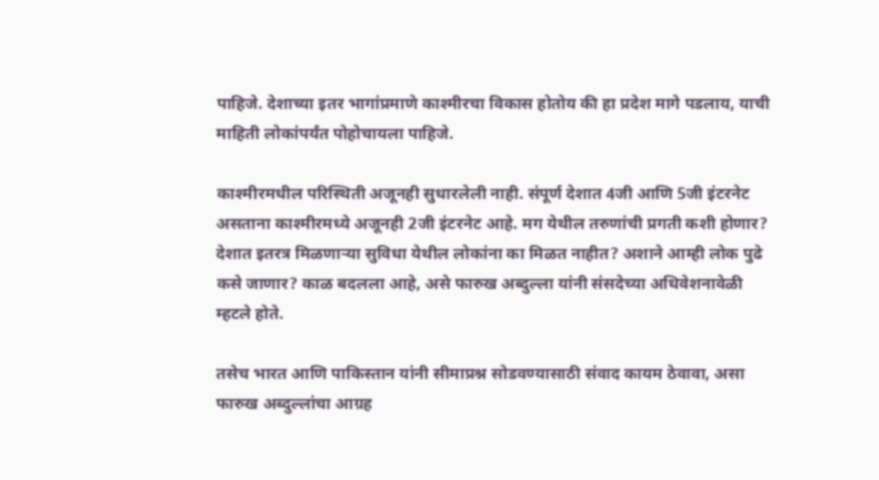पाहिजे. देशाच्या इतर भागांप्रमाणे काश्मीरचा विकास होतोय की हा प्रदेश मागे पडलाय, याची माहिती लोकांपर्यंत पोहोचायला पाहिजे.

काश्मीरमधील परिस्थिती अजूनही सुधारलेली नाही. संपूर्ण देशात 4जी आणि 5जी इंटरनेट असताना काश्मीरमध्ये अजूनही 2जी इंटरनेट आहे. मग येथील तरुणांची प्रगती कशी होणार? देशात इतरत्र मिळणाऱ्या सुविधा येथील लोकांना का मिळत नाहीत? अशाने आम्ही लोक पुढे कसे जाणार? काळ बदलला आहे, असे फारुख अब्दुल्ला यांनी संसदेच्या अधिवेशनावेळी म्हटले होते.

तसेच भारत आणि पाकिस्तान यांनी सीमाप्रश्न सोडवण्यासाठी संवाद कायम ठेवावा, असा फारुख अब्दुल्लांचा आग्रह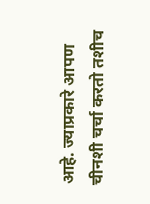आहे. ज्याप्रकारे आपण चीनशी चर्चा करतो तशीच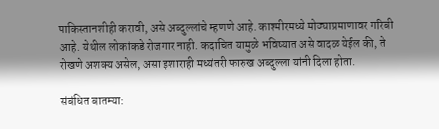पाकिस्तानशीही करावी, असे अब्दुल्लांचे म्हणणे आहे. काश्मीरमध्ये मोठ्याप्रमाणावर गरिबी आहे. येथील लोकांकडे रोजगार नाही. कदाचित यामुळे भविष्यात असे वादळ येईल की, ते रोखणे अशक्य असेल, असा इशाराही मध्यंतरी फारुख अब्दुल्ला यांनी दिला होता.

संबंधित बातम्या: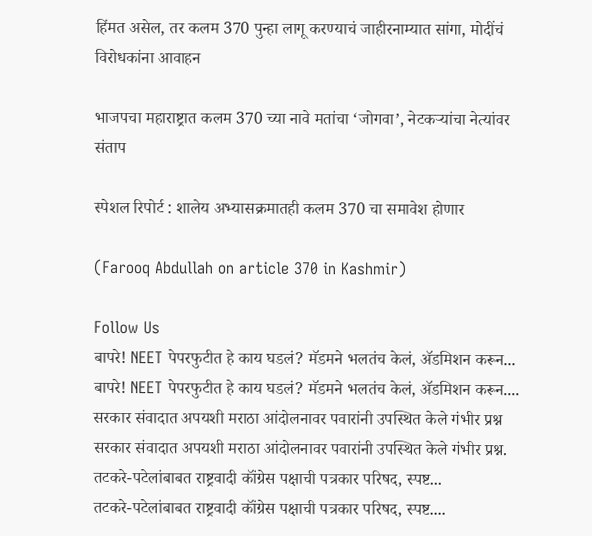हिंमत असेल, तर कलम 370 पुन्हा लागू करण्याचं जाहीरनाम्यात सांगा, मोदींचं विरोधकांना आवाहन

भाजपचा महाराष्ट्रात कलम 370 च्या नावे मतांचा ‘जोगवा’, नेटकऱ्यांचा नेत्यांवर संताप

स्पेशल रिपोर्ट : शालेय अभ्यासक्रमातही कलम 370 चा समावेश होणार

(Farooq Abdullah on article 370 in Kashmir)

Follow Us
बापरे! NEET पेपरफुटीत हे काय घडलं? मॅडमने भलतंच केलं, ॲडमिशन करून...
बापरे! NEET पेपरफुटीत हे काय घडलं? मॅडमने भलतंच केलं, ॲडमिशन करून....
सरकार संवादात अपयशी मराठा आंदोलनावर पवारांनी उपस्थित केले गंभीर प्रश्न
सरकार संवादात अपयशी मराठा आंदोलनावर पवारांनी उपस्थित केले गंभीर प्रश्न.
तटकरे-पटेलांबाबत राष्ट्रवादी कॉंग्रेस पक्षाची पत्रकार परिषद, स्पष्ट...
तटकरे-पटेलांबाबत राष्ट्रवादी कॉंग्रेस पक्षाची पत्रकार परिषद, स्पष्ट....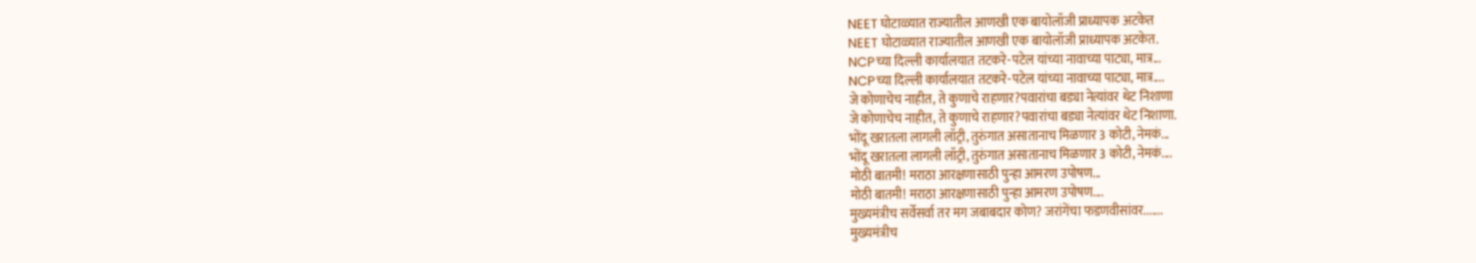NEET घोटाळ्यात राज्यातील आणखी एक बायोलॉजी प्राध्यापक अटकेत
NEET घोटाळ्यात राज्यातील आणखी एक बायोलॉजी प्राध्यापक अटकेत.
NCPच्या दिल्ली कार्यालयात तटकरे-पटेल यांच्या नावाच्या पाट्या, मात्र...
NCPच्या दिल्ली कार्यालयात तटकरे-पटेल यांच्या नावाच्या पाट्या, मात्र....
जे कोणाचेच नाहीत, ते कुणाचे राहणार?पवारांचा बड्या नेत्यांवर थेट निशाणा
जे कोणाचेच नाहीत, ते कुणाचे राहणार?पवारांचा बड्या नेत्यांवर थेट निशाणा.
भोंदू खरातला लागली लॉट्री, तुरुंगात असातानाच मिळणार 3 कोटी, नेमकं...
भोंदू खरातला लागली लॉट्री, तुरुंगात असातानाच मिळणार 3 कोटी, नेमकं....
मोठी बातमी! मराठा आरक्षणासाठी पुन्हा आमरण उपोषण...
मोठी बातमी! मराठा आरक्षणासाठी पुन्हा आमरण उपोषण....
मुख्यमंत्रीच सर्वेसर्वा तर मग जबाबदार कोण? जरांगेंचा फडणवीसांवर.......
मुख्यमंत्रीच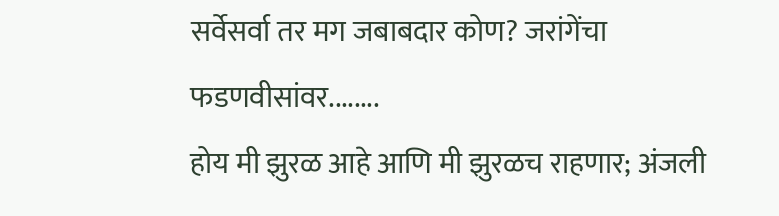सर्वेसर्वा तर मग जबाबदार कोण? जरांगेंचा फडणवीसांवर........
होय मी झुरळ आहे आणि मी झुरळच राहणार; अंजली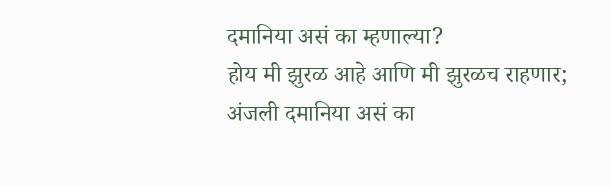दमानिया असं का म्हणाल्या?
होय मी झुरळ आहे आणि मी झुरळच राहणार; अंजली दमानिया असं का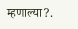म्हणाल्या?.